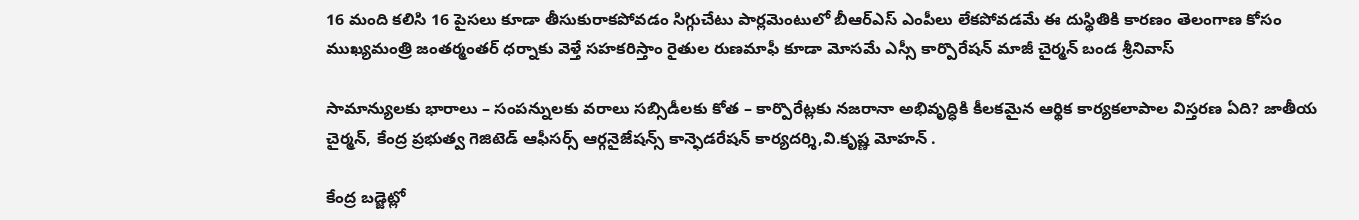16 మంది కలిసి 16 పైసలు కూడా తీసుకురాకపోవడం సిగ్గుచేటు పార్లమెంటులో బీఆర్ఎస్ ఎంపీలు లేకపోవడమే ఈ దుస్థితికి కారణం తెలంగాణ కోసం ముఖ్యమంత్రి జంతర్మంతర్ ధర్నాకు వెళ్తే సహకరిస్తాం రైతుల రుణమాఫీ కూడా మోసమే ఎస్సీ కార్పొరేషన్ మాజీ చైర్మన్ బండ శ్రీనివాస్

సామాన్యులకు భారాలు – సంపన్నులకు వరాలు సబ్సిడీలకు కోత – కార్పొరేట్లకు నజరానా అభివృద్ధికి కీలకమైన ఆర్థిక కార్యకలాపాల విస్తరణ ఏది? జాతీయ చైర్మన్, కేంద్ర ప్రభుత్వ గెజిటెడ్ ఆఫీసర్స్ ఆర్గనైజేషన్స్ కాన్ఫెడరేషన్ కార్యదర్శి,వి.కృష్ణ మోహన్ .

కేంద్ర బడ్జెట్లో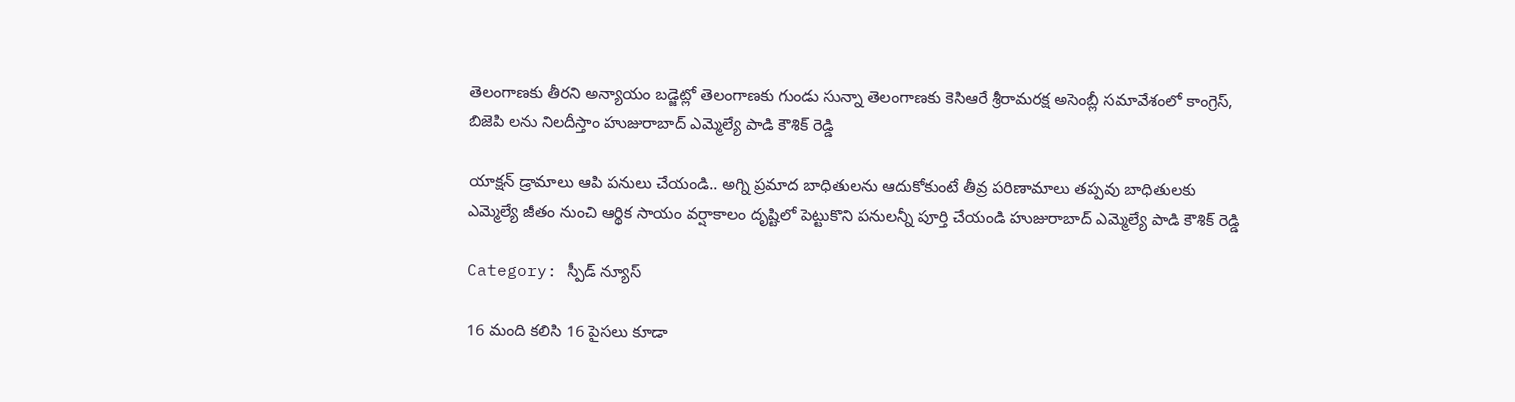తెలంగాణకు తీరని అన్యాయం బడ్జెట్లో తెలంగాణకు గుండు సున్నా తెలంగాణకు కెసిఆరే శ్రీరామరక్ష అసెంబ్లీ సమావేశంలో కాంగ్రెస్, బిజెపి లను నిలదీస్తాం హుజురాబాద్ ఎమ్మెల్యే పాడి కౌశిక్ రెడ్డి

యాక్షన్ డ్రామాలు ఆపి పనులు చేయండి.. అగ్ని ప్రమాద బాధితులను ఆదుకోకుంటే తీవ్ర పరిణామాలు తప్పవు బాధితులకు ఎమ్మెల్యే జీతం నుంచి ఆర్థిక సాయం వర్షాకాలం దృష్టిలో పెట్టుకొని పనులన్నీ పూర్తి చేయండి హుజురాబాద్ ఎమ్మెల్యే పాడి కౌశిక్ రెడ్డి

Category: స్పీడ్ న్యూస్

16 మంది కలిసి 16 పైసలు కూడా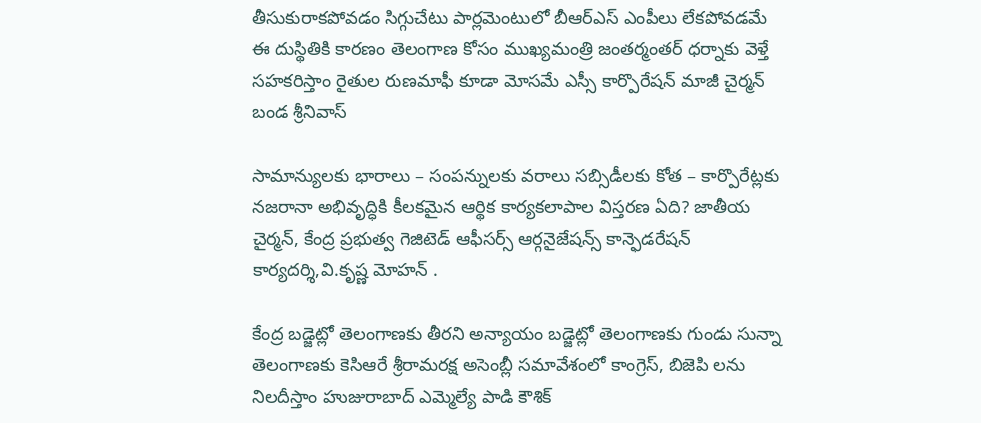తీసుకురాకపోవడం సిగ్గుచేటు పార్లమెంటులో బీఆర్ఎస్ ఎంపీలు లేకపోవడమే ఈ దుస్థితికి కారణం తెలంగాణ కోసం ముఖ్యమంత్రి జంతర్మంతర్ ధర్నాకు వెళ్తే సహకరిస్తాం రైతుల రుణమాఫీ కూడా మోసమే ఎస్సీ కార్పొరేషన్ మాజీ చైర్మన్ బండ శ్రీనివాస్

సామాన్యులకు భారాలు – సంపన్నులకు వరాలు సబ్సిడీలకు కోత – కార్పొరేట్లకు నజరానా అభివృద్ధికి కీలకమైన ఆర్థిక కార్యకలాపాల విస్తరణ ఏది? జాతీయ చైర్మన్, కేంద్ర ప్రభుత్వ గెజిటెడ్ ఆఫీసర్స్ ఆర్గనైజేషన్స్ కాన్ఫెడరేషన్ కార్యదర్శి,వి.కృష్ణ మోహన్ .

కేంద్ర బడ్జెట్లో తెలంగాణకు తీరని అన్యాయం బడ్జెట్లో తెలంగాణకు గుండు సున్నా తెలంగాణకు కెసిఆరే శ్రీరామరక్ష అసెంబ్లీ సమావేశంలో కాంగ్రెస్, బిజెపి లను నిలదీస్తాం హుజురాబాద్ ఎమ్మెల్యే పాడి కౌశిక్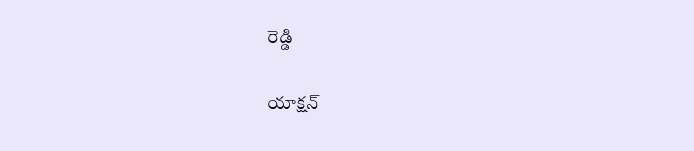రెడ్డి

యాక్షన్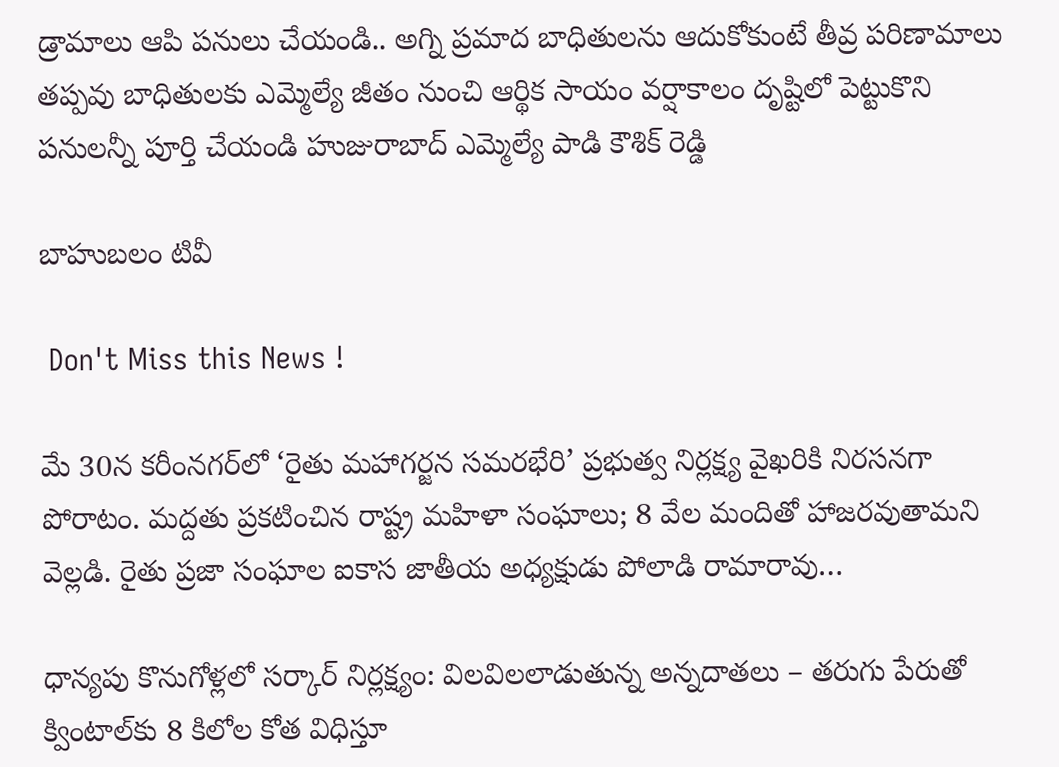డ్రామాలు ఆపి పనులు చేయండి.. అగ్ని ప్రమాద బాధితులను ఆదుకోకుంటే తీవ్ర పరిణామాలు తప్పవు బాధితులకు ఎమ్మెల్యే జీతం నుంచి ఆర్థిక సాయం వర్షాకాలం దృష్టిలో పెట్టుకొని పనులన్నీ పూర్తి చేయండి హుజురాబాద్ ఎమ్మెల్యే పాడి కౌశిక్ రెడ్డి

బాహుబలం టివీ

 Don't Miss this News !

మే 30న కరీంనగర్‌లో ‘రైతు మహాగర్జన సమరభేరి’ ప్రభుత్వ నిర్లక్ష్య వైఖరికి నిరసనగా పోరాటం. మద్దతు ప్రకటించిన రాష్ట్ర మహిళా సంఘాలు; 8 వేల మందితో హాజరవుతామని వెల్లడి. రైతు ప్రజా సంఘాల ఐకాస జాతీయ అధ్యక్షుడు పోలాడి రామారావు…

ధాన్యపు కొనుగోళ్లలో సర్కార్ నిర్లక్ష్యం: విలవిలలాడుతున్న అన్నదాతలు – తరుగు పేరుతో క్వింటాల్‌కు 8 కిలోల కోత విధిస్తూ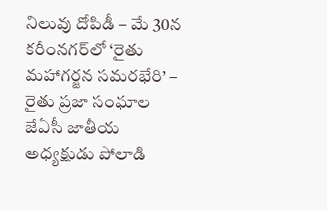నిలువు దోపిడీ – మే 30న కరీంనగర్‌లో ‘రైతు మహాగర్జన సమరభేరి’ – రైతు ప్రజా సంఘాల జేఏసీ జాతీయ అధ్యక్షుడు పోలాడి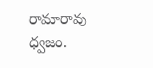రామారావు ధ్వజం.